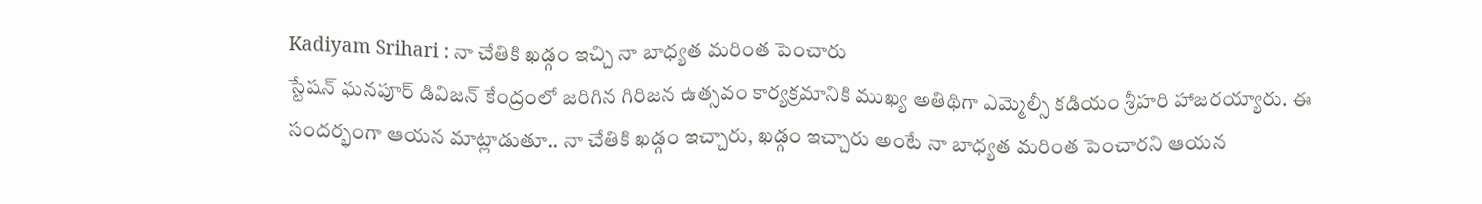Kadiyam Srihari : నా చేతికి ఖడ్గం ఇచ్చి నా బాధ్యత మరింత పెంచారు
స్టేషన్ ఘనపూర్ డివిజన్ కేంద్రంలో జరిగిన గిరిజన ఉత్సవం కార్యక్రమానికి ముఖ్య అతిథిగా ఎమ్మెల్సీ కడియం శ్రీహరి హాజరయ్యారు. ఈ సందర్భంగా ఆయన మాట్లాడుతూ.. నా చేతికి ఖడ్గం ఇచ్చారు, ఖడ్గం ఇచ్చారు అంటే నా బాధ్యత మరింత పెంచారని ఆయన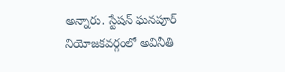అన్నారు. స్టేషన్ ఘనపూర్ నియోజకవర్గంలో అవినీతి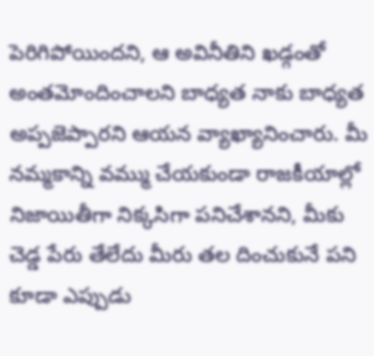పెరిగిపోయిందని, ఆ అవినీతిని ఖడ్గంతో అంతమోందించాలని బాధ్యత నాకు బాధ్యత అప్పజెప్పారని ఆయన వ్యాఖ్యానించారు. మీ నమ్మకాన్ని వమ్ము చేయకుండా రాజకీయాల్లో నిజాయితీగా నిక్కసిగా పనిచేశానని, మీకు చెడ్డ పేరు తేలేదు మీరు తల దించుకునే పని కూడా ఎప్పుడు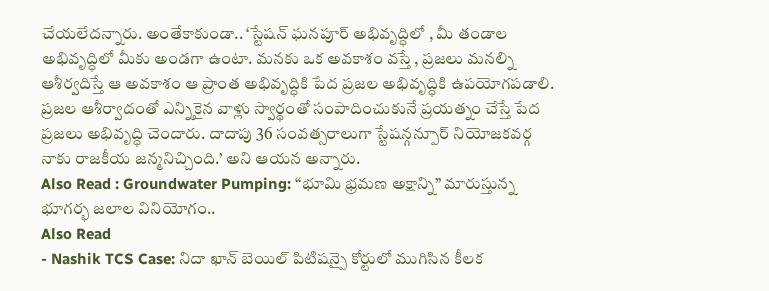చేయలేదన్నారు. అంతేకాకుండా.. ‘స్టేషన్ ఘనపూర్ అభివృద్ధిలో , మీ తండాల అభివృద్ధిలో మీకు అండగా ఉంటా. మనకు ఒక అవకాశం వస్తే , ప్రజలు మనల్ని ఆశీర్వదిస్తే ఆ అవకాశం ఆ ప్రాంత అభివృద్ధికి పేద ప్రజల అభివృద్ధికి ఉపయోగపడాలి. ప్రజల ఆశీర్వాదంతో ఎన్నికైన వాళ్లు స్వార్థంతో సంపాదించుకునే ప్రయత్నం చేస్తే పేద ప్రజలు అభివృద్ధి చెందారు. దాదాపు 36 సంవత్సరాలుగా స్టేషన్గన్పూర్ నియోజకవర్గ నాకు రాజకీయ జన్మనిచ్చింది.’ అని ఆయన అన్నారు.
Also Read : Groundwater Pumping: “భూమి భ్రమణ అక్షాన్ని” మారుస్తున్న భూగర్భ జలాల వినియోగం..
Also Read
- Nashik TCS Case: నిదా ఖాన్ బెయిల్ పిటిషన్పై కోర్టులో ముగిసిన కీలక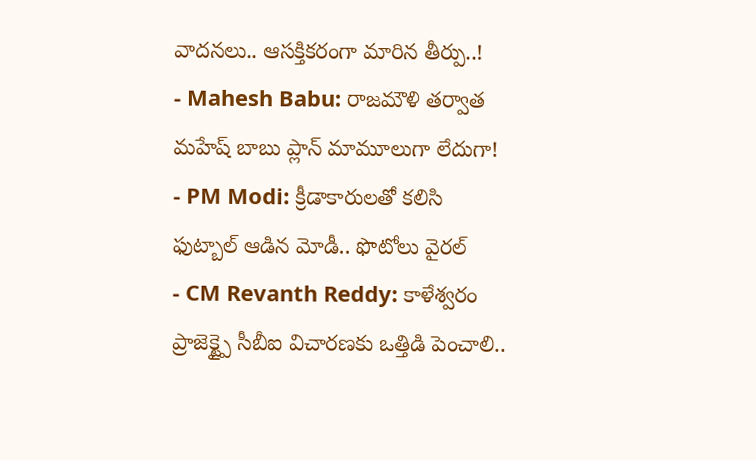వాదనలు.. ఆసక్తికరంగా మారిన తీర్పు..!
- Mahesh Babu: రాజమౌళి తర్వాత మహేష్ బాబు ప్లాన్ మామూలుగా లేదుగా!
- PM Modi: క్రీడాకారులతో కలిసి ఫుట్బాల్ ఆడిన మోడీ.. ఫొటోలు వైరల్
- CM Revanth Reddy: కాళేశ్వరం ప్రాజెక్ట్పై సీబీఐ విచారణకు ఒత్తిడి పెంచాలి..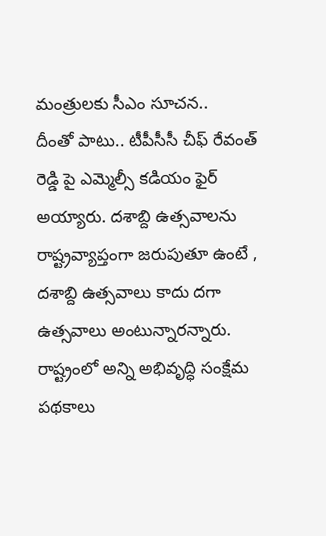మంత్రులకు సీఎం సూచన..
దీంతో పాటు.. టీపీసీసీ చీఫ్ రేవంత్ రెడ్డి పై ఎమ్మెల్సీ కడియం ఫైర్ అయ్యారు. దశాబ్ది ఉత్సవాలను రాష్ట్రవ్యాప్తంగా జరుపుతూ ఉంటే , దశాబ్ది ఉత్సవాలు కాదు దగా ఉత్సవాలు అంటున్నారన్నారు. రాష్ట్రంలో అన్ని అభివృద్ధి సంక్షేమ పథకాలు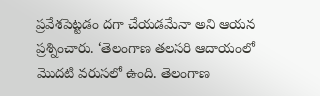ప్రవేశపెట్టడం దగా చేయడమేనా అని ఆయన ప్రశ్నించారు. ‘తెలంగాణ తలసరి ఆదాయంలో మొదటి వరుసలో ఉంది. తెలంగాణ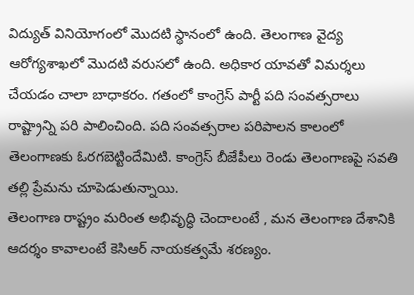విద్యుత్ వినియోగంలో మొదటి స్థానంలో ఉంది. తెలంగాణ వైద్య ఆరోగ్యశాఖలో మొదటి వరుసలో ఉంది. అధికార యావతో విమర్శలు చేయడం చాలా బాధాకరం. గతంలో కాంగ్రెస్ పార్టీ పది సంవత్సరాలు రాష్ట్రాన్ని పరి పాలించింది. పది సంవత్సరాల పరిపాలన కాలంలో తెలంగాణకు ఓరగబెట్టిందేమిటి. కాంగ్రెస్ బీజేపీలు రెండు తెలంగాణపై సవతి తల్లి ప్రేమను చూపెడుతున్నాయి.
తెలంగాణ రాష్ట్రం మరింత అభివృద్ధి చెందాలంటే , మన తెలంగాణ దేశానికి ఆదర్శం కావాలంటే కెసిఆర్ నాయకత్వమే శరణ్యం.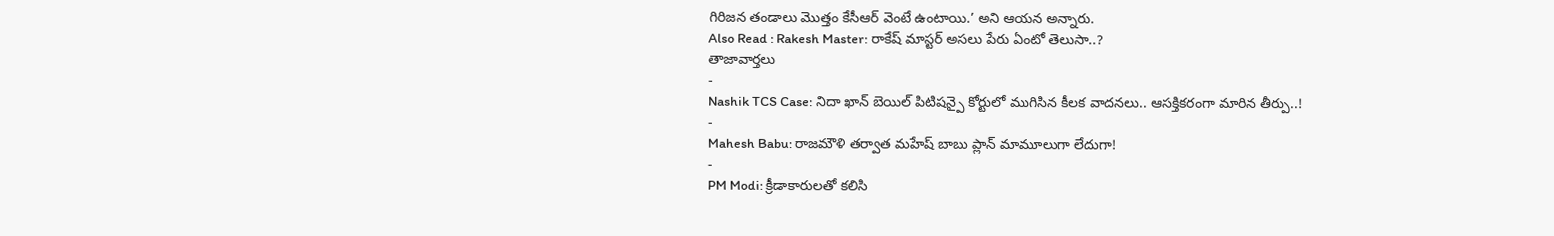గిరిజన తండాలు మొత్తం కేసీఆర్ వెంటే ఉంటాయి.’ అని ఆయన అన్నారు.
Also Read : Rakesh Master: రాకేష్ మాస్టర్ అసలు పేరు ఏంటో తెలుసా..?
తాజావార్తలు
-
Nashik TCS Case: నిదా ఖాన్ బెయిల్ పిటిషన్పై కోర్టులో ముగిసిన కీలక వాదనలు.. ఆసక్తికరంగా మారిన తీర్పు..!
-
Mahesh Babu: రాజమౌళి తర్వాత మహేష్ బాబు ప్లాన్ మామూలుగా లేదుగా!
-
PM Modi: క్రీడాకారులతో కలిసి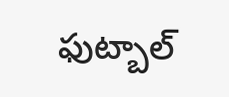ఫుట్బాల్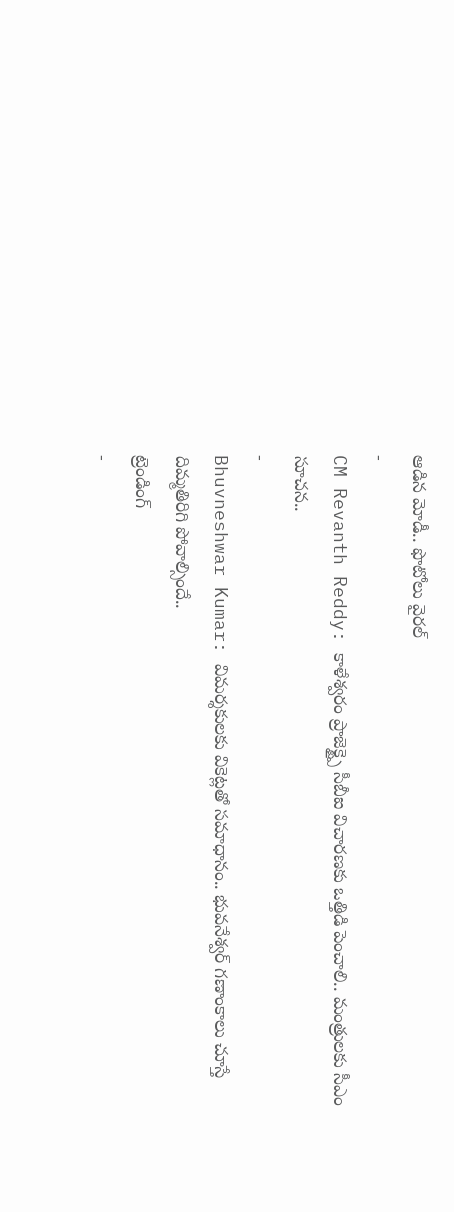ఆడిన మోడీ.. ఫొటోలు వైరల్
-
CM Revanth Reddy: కాళేశ్వరం ప్రాజెక్ట్పై సీబీఐ విచారణకు ఒత్తిడి పెంచాలి.. మంత్రులకు సీఎం సూచన..
-
Bhuvneshwar Kumar: విమర్శకులకు వికెట్లతో సమాధానం.. భువనేశ్వర్ గణాంకాలు చూస్తే దిమ్మతిరిగి పోవాల్సిందే..
ట్రెండింగ్
-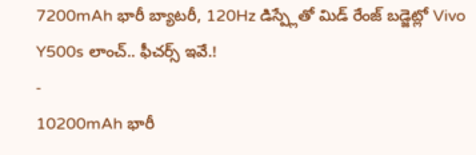7200mAh భారీ బ్యాటరీ, 120Hz డిస్ప్లేతో మిడ్ రేంజ్ బడ్జెట్లో Vivo Y500s లాంచ్.. ఫీచర్స్ ఇవే.!
-
10200mAh భారీ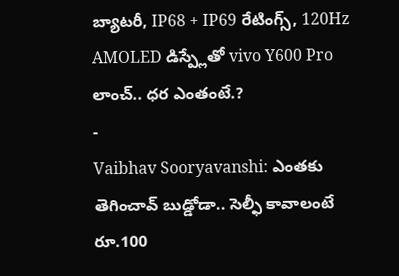బ్యాటరీ, IP68 + IP69 రేటింగ్స్, 120Hz AMOLED డిస్ప్లేతో vivo Y600 Pro లాంచ్.. ధర ఎంతంటే.?
-
Vaibhav Sooryavanshi: ఎంతకు తెగించావ్ బుడ్డోడా.. సెల్ఫీ కావాలంటే రూ.100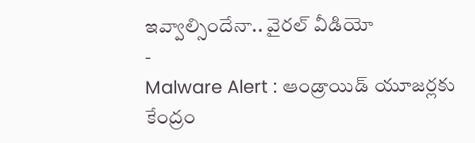ఇవ్వాల్సిందేనా.. వైరల్ వీడియో
-
Malware Alert : ఆండ్రాయిడ్ యూజర్లకు కేంద్రం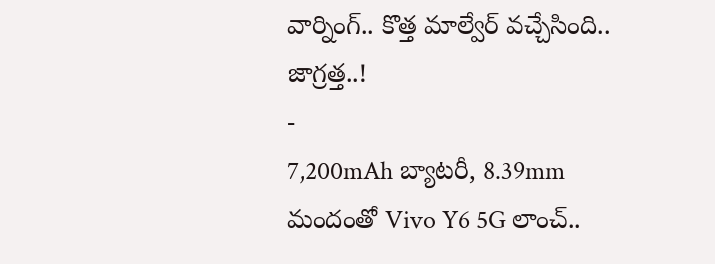వార్నింగ్.. కొత్త మాల్వేర్ వచ్చేసింది.. జాగ్రత్త..!
-
7,200mAh బ్యాటరీ, 8.39mm మందంతో Vivo Y6 5G లాంచ్..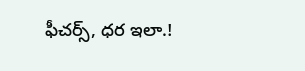ఫీచర్స్, ధర ఇలా.!